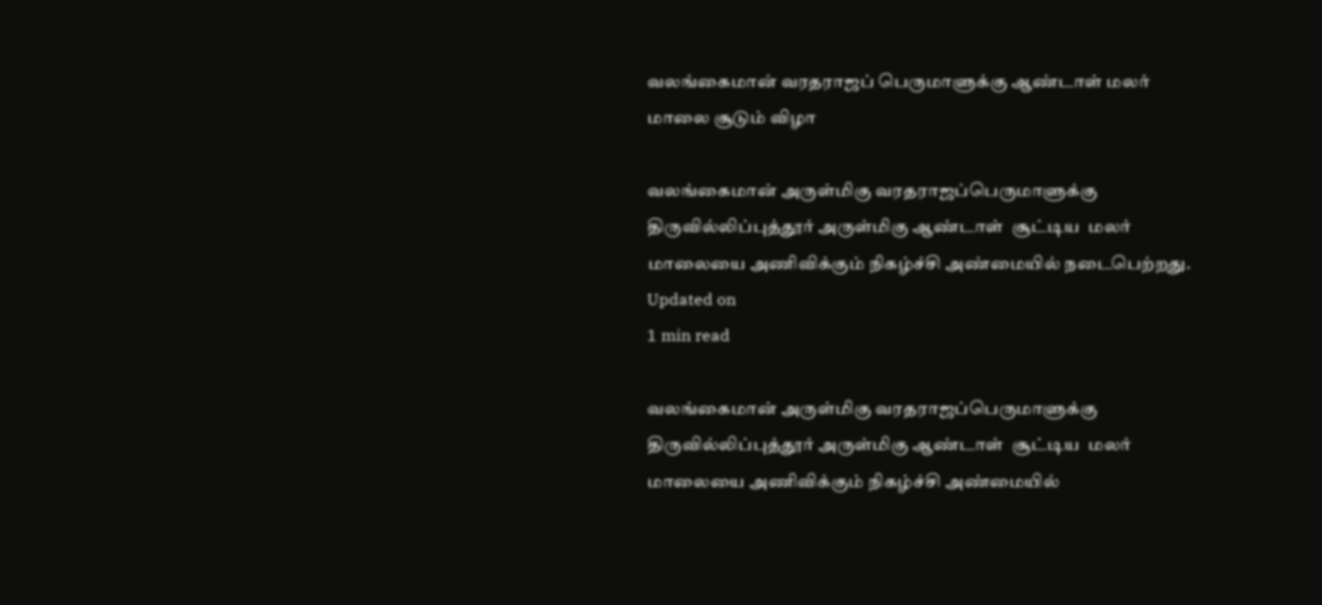வலங்கைமான் வரதராஜப் பெருமாளுக்கு ஆண்டாள் மலர் மாலை சூடும் விழா

வலங்கைமான் அருள்மிகு வரதராஜப்பெருமாளுக்கு  திருவில்லிப்புத்தூர் அருள்மிகு ஆண்டாள்  சூட்டிய  மலர் மாலையை அணிவிக்கும் நிகழ்ச்சி அண்மையில் நடைபெற்றது.
Updated on
1 min read

வலங்கைமான் அருள்மிகு வரதராஜப்பெருமாளுக்கு  திருவில்லிப்புத்தூர் அருள்மிகு ஆண்டாள்  சூட்டிய  மலர் மாலையை அணிவிக்கும் நிகழ்ச்சி அண்மையில்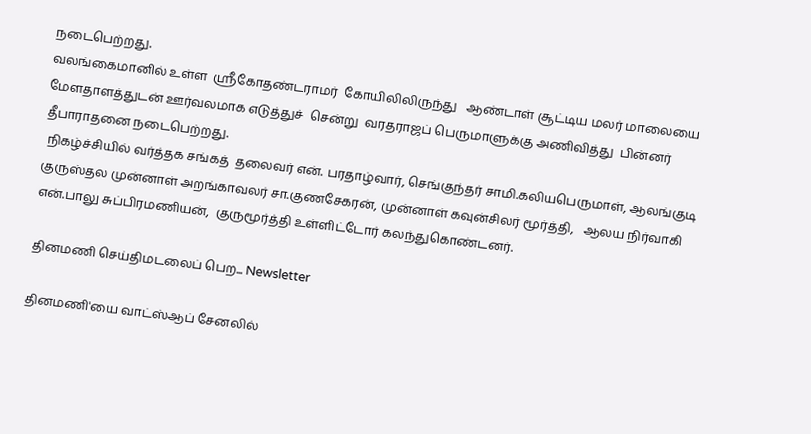நடைபெற்றது.
வலங்கைமானில் உள்ள  ஸ்ரீகோதண்டராமர்  கோயிலிலிருந்து   ஆண்டாள் சூட்டிய மலர் மாலையை  மேளதாளத்துடன் ஊர்வலமாக எடுத்துச்  சென்று  வரதராஜப் பெருமாளுக்கு அணிவித்து  பின்னர்   தீபாராதனை நடைபெற்றது.
 நிகழ்ச்சியில் வர்த்தக சங்கத்  தலைவர் என். பரதாழ்வார், செங்குந்தர் சாமி.கலியபெருமாள், ஆலங்குடி குருஸ்தல முன்னாள் அறங்காவலர் சா.குணசேகரன், முன்னாள் கவுன்சிலர் மூர்த்தி,   ஆலய நிர்வாகி என்.பாலு சுப்பிரமணியன்,  குருமூர்த்தி உள்ளிட்டோர் கலந்துகொண்டனர்.

தினமணி செய்திமடலைப் பெற... Newsletter

தினமணி'யை வாட்ஸ்ஆப் சேனலில்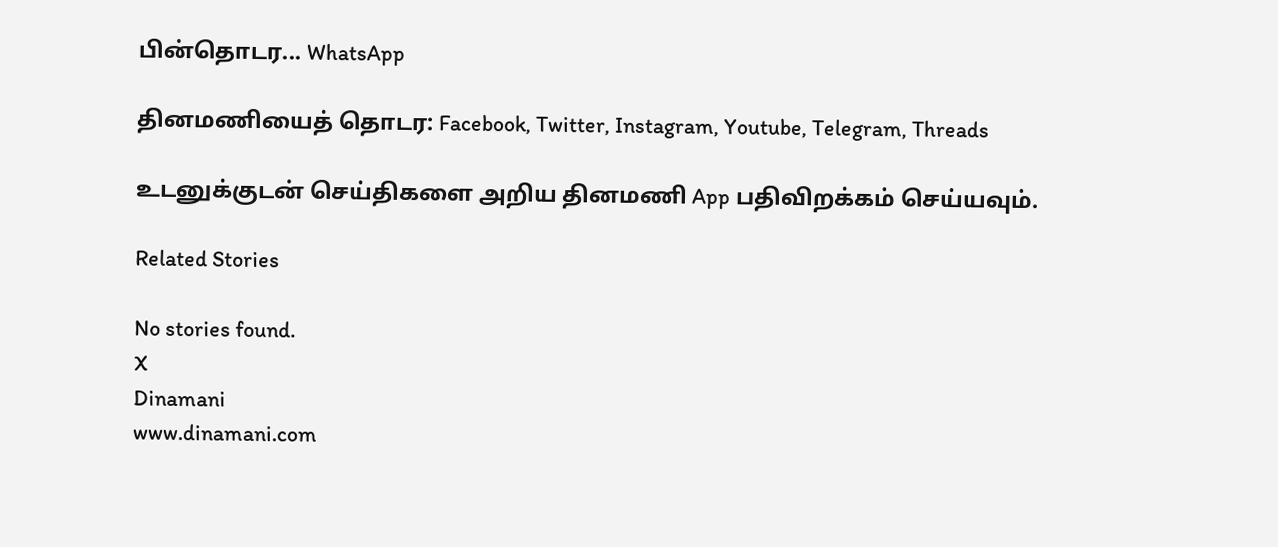பின்தொடர... WhatsApp

தினமணியைத் தொடர: Facebook, Twitter, Instagram, Youtube, Telegram, Threads

உடனுக்குடன் செய்திகளை அறிய தினமணி App பதிவிறக்கம் செய்யவும்.

Related Stories

No stories found.
X
Dinamani
www.dinamani.com